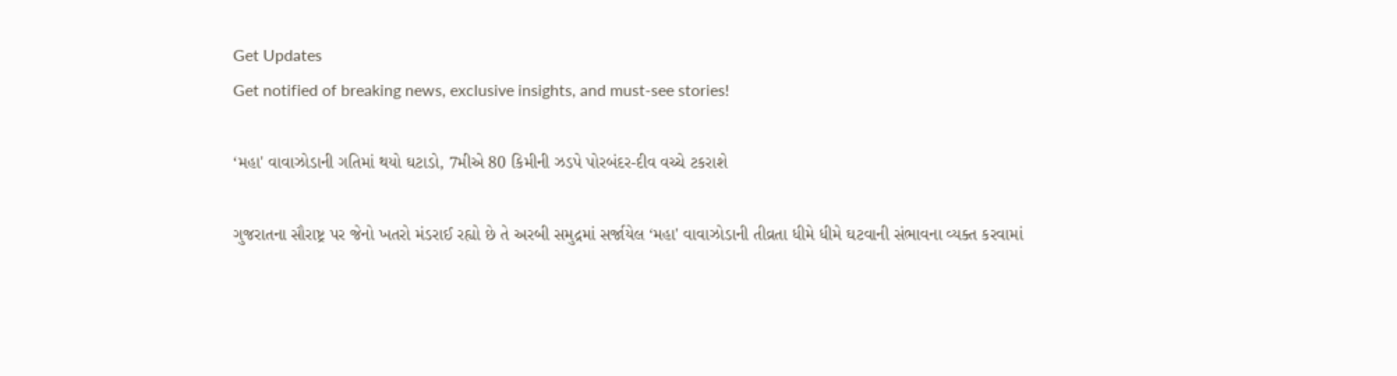Get Updates
Get notified of breaking news, exclusive insights, and must-see stories!

‘મહા' વાવાઝોડાની ગતિમાં થયો ઘટાડો, 7મીએ 80 કિમીની ઝડપે પોરબંદર-દીવ વચ્ચે ટકરાશે

ગુજરાતના સૌરાષ્ટ્ર પર જેનો ખતરો મંડરાઈ રહ્યો છે તે અરબી સમુદ્રમાં સર્જાયેલ ‘મહા' વાવાઝોડાની તીવ્રતા ધીમે ધીમે ઘટવાની સંભાવના વ્યક્ત કરવામાં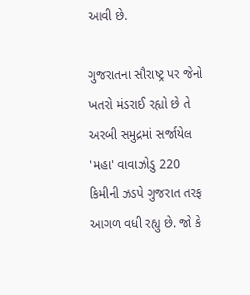આવી છે.

ગુજરાતના સૌરાષ્ટ્ર પર જેનો ખતરો મંડરાઈ રહ્યો છે તે અરબી સમુદ્રમાં સર્જાયેલ 'મહા' વાવાઝોડુ 220 કિમીની ઝડપે ગુજરાત તરફ આગળ વધી રહ્યુ છે. જો કે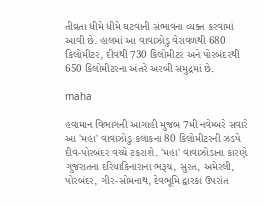તીવ્રતા ધીમે ધીમે ઘટવાની સંભાવના વ્યક્ત કરવામાં આવી છે. હાલમાં આ વાવાઝોડુ વેરાવળથી 680 કિલોમીટર, દીવથી 730 કિલોમીટર અને પોરબંદરથી 650 કિલોમીટરના અંતરે અરબી સમુદ્રમાં છે.

maha

હવામાન વિભાગની આગાહી મુજબ 7મી નવેમ્બરે સવારે આ 'મહા' વાવાઝોડુ કલાકના 80 કિલોમીટરની ઝડપે દીવ-પોરબંદર વચ્ચે ટકરાશે. 'મહા' વાવાઝોડાના કારણે ગુજરાતના દરિયાકિનારાના ભરૂચ, સુરત, અમેરલી, પોરબંદર, ગીર-સોમનાથ, દેવભૂમિ દ્વારકા ઉપરાંત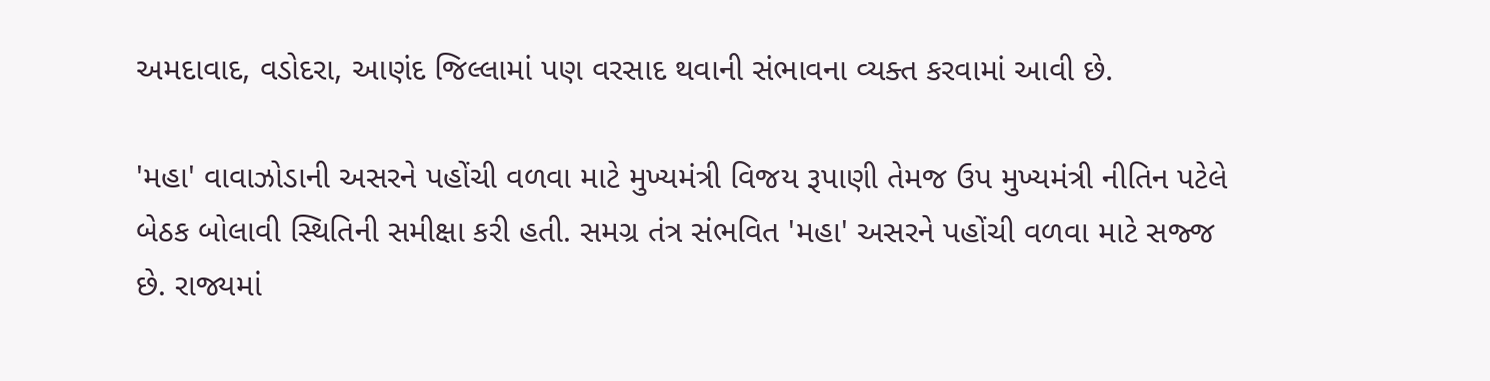અમદાવાદ, વડોદરા, આણંદ જિલ્લામાં પણ વરસાદ થવાની સંભાવના વ્યક્ત કરવામાં આવી છે.

'મહા' વાવાઝોડાની અસરને પહોંચી વળવા માટે મુખ્યમંત્રી વિજય રૂપાણી તેમજ ઉપ મુખ્યમંત્રી નીતિન પટેલે બેઠક બોલાવી સ્થિતિની સમીક્ષા કરી હતી. સમગ્ર તંત્ર સંભવિત 'મહા' અસરને પહોંચી વળવા માટે સજ્જ છે. રાજ્યમાં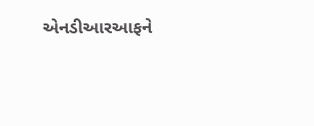એનડીઆરઆફને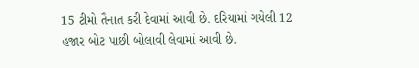15 ટીમો તૈનાત કરી દેવામાં આવી છે. દરિયામાં ગયેલી 12 હજાર બોટ પાછી બોલાવી લેવામાં આવી છે.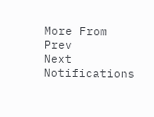More From
Prev
Next
Notifications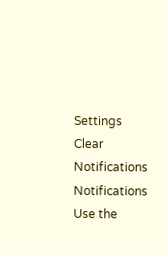Settings
Clear Notifications
Notifications
Use the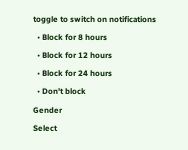toggle to switch on notifications
  • Block for 8 hours
  • Block for 12 hours
  • Block for 24 hours
  • Don't block
Gender
Select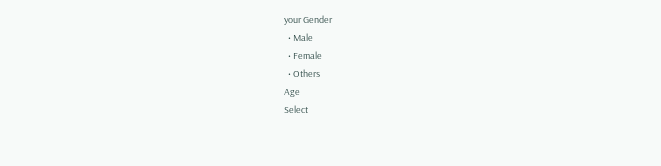your Gender
  • Male
  • Female
  • Others
Age
Select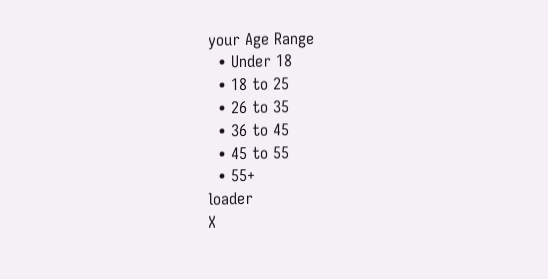your Age Range
  • Under 18
  • 18 to 25
  • 26 to 35
  • 36 to 45
  • 45 to 55
  • 55+
loader
X